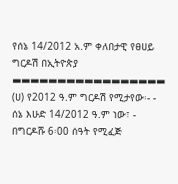የሰኔ 14/2012 አ.ም ቀለበታዊ የፀሀይ ግርዶሽ በኢትዮጵያ ▬▬▬▬▬▬▬▬▬▬▬▬▬▬▬▬▬ (ሀ) የ2012 ዓ.ም ግርዶሽ የሚታየው፡- - ሰኔ እሁድ 14/2012 ዓ.ም ነው፣ - በግርዶሹ 6፡00 ሰዓት የሚፈጅ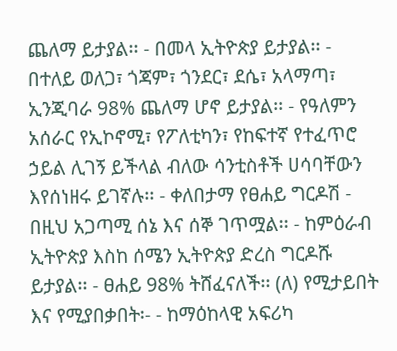ጨለማ ይታያል፡፡ - በመላ ኢትዮጵያ ይታያል፡፡ - በተለይ ወለጋ፣ ጎጃም፣ ጎንደር፣ ደሴ፣ አላማጣ፣ ኢንጂባራ 98% ጨለማ ሆኖ ይታያል፡፡ - የዓለምን አሰራር የኢኮኖሚ፣ የፖለቲካን፣ የከፍተኛ የተፈጥሮ ኃይል ሊገኝ ይችላል ብለው ሳንቲስቶች ሀሳባቸውን እየሰነዘሩ ይገኛሉ፡፡ - ቀለበታማ የፀሐይ ግርዶሽ - በዚህ አጋጣሚ ሰኔ እና ሰኞ ገጥሟል፡፡ - ከምዕራብ ኢትዮጵያ እስከ ሰሜን ኢትዮጵያ ድረስ ግርዶሹ ይታያል፡፡ - ፀሐይ 98% ትሸፈናለች፡፡ (ለ) የሚታይበት እና የሚያበቃበት፡- - ከማዕከላዊ አፍሪካ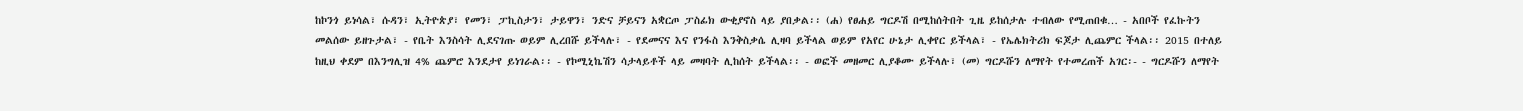ከኮንጎ ይነሳል፣ ሱዳን፣ ኢትዮጵያ፣ የመን፣ ፓኪስታን፣ ታይዋን፣ ንድና ቻይናን አቋርጦ ፓስፊክ ውቂያኖስ ላይ ያበቃል፡፡ (ሐ) የፀሐይ ግርዶሽ በሚከሰትበት ጊዜ ይከሰታሉ ተብለው የሚጠበቁ… - አበቦች የፈኩትን መልሰው ይዘጉታል፣ - የቤት እንስሳት ሊደናገጡ ወይም ሊረበሹ ይችላሉ፣ - የደመናና እና የንፋስ እንቅስቃሴ ሊዛባ ይችላል ወይም የአየር ሁኔታ ሊቀየር ይችላል፣ - የኤሌክትሪክ ፍጆታ ሊጨምር ችላል፡፡ 2015 በተለይ ከዚህ ቀደም በእንግሊዝ 4% ጨምሮ እንደታየ ይነገራል፡፡ - የኮሚኒኬሽን ሳታላይቶች ላይ መዛባት ሊከሰት ይችላል፡፡ - ወፎች መዘመር ሊያቆሙ ይችላሉ፣ (መ) ግርዶሹን ለማየት የተመረጠች አገር፡- - ግርዶሹን ለማየት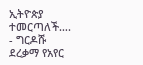ኢትዮጵያ ተመርጣለች…. - ግርዶሹ ደረቃማ የአየር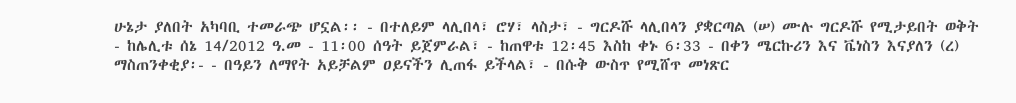ሁኔታ ያለበት አካባቢ ተመራጭ ሆኗል፡፡ - በተለይም ላሊበላ፣ ሮሃ፣ ላስታ፣ - ግርዶሹ ላሊበላን ያቋርጣል (ሠ) ሙሉ ግርዶሹ የሚታይበት ወቅት - ከሌሊቱ ሰኔ 14/2012 ዓ.መ - 11፡00 ሰዓት ይጀምራል፣ - ከጠዋቱ 12፡45 እስከ ቀኑ 6፡33 - በቀን ሜርኩሪን እና ቬነስን እናያለን (ረ) ማስጠንቀቂያ፡- - በዓይን ለማየት አይቻልም ዐይናችን ሊጠፋ ይችላል፣ - በሱቅ ውስጥ የሚሸጥ መነጽር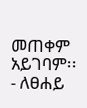መጠቀም አይገባም፡፡ - ለፀሐይ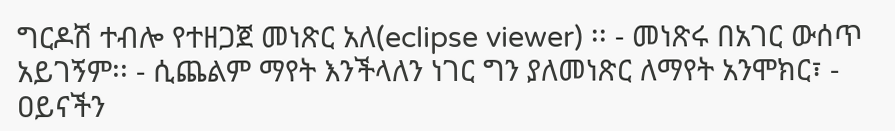ግርዶሽ ተብሎ የተዘጋጀ መነጽር አለ(eclipse viewer) ፡፡ - መነጽሩ በአገር ውሰጥ አይገኝም፡፡ - ሲጨልም ማየት እንችላለን ነገር ግን ያለመነጽር ለማየት አንሞክር፣ - ዐይናችን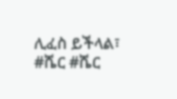ሊፈስ ይችላል፣ #ሼር #ሼር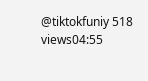@tiktokfuniy 518 views04:55